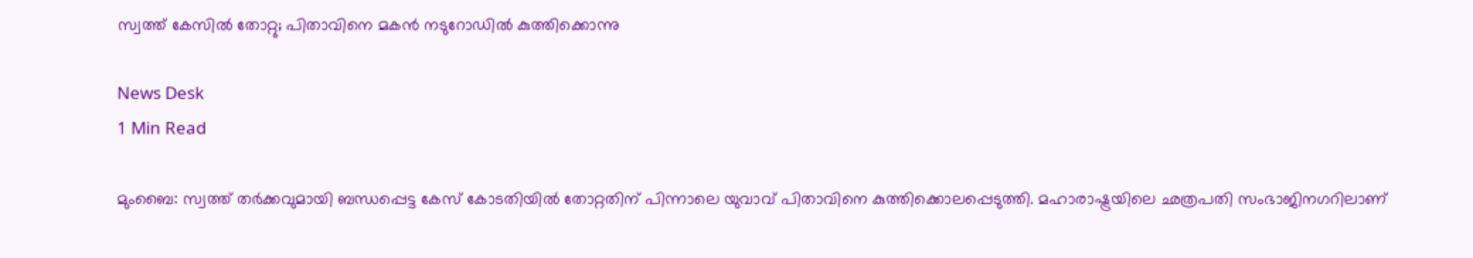സ്വത്ത് കേസില്‍ തോറ്റു; പിതാവിനെ മകന്‍ നടുറോഡില്‍ കുത്തിക്കൊന്നു

News Desk
1 Min Read

മുംബൈ: സ്വത്ത് തര്‍ക്കവുമായി ബന്ധപ്പെട്ട കേസ് കോടതിയില്‍ തോറ്റതിന് പിന്നാലെ യുവാവ് പിതാവിനെ കുത്തിക്കൊലപ്പെടുത്തി. മഹാരാഷ്ട്രയിലെ ഛത്രപതി സംഭാജിനഗറിലാണ്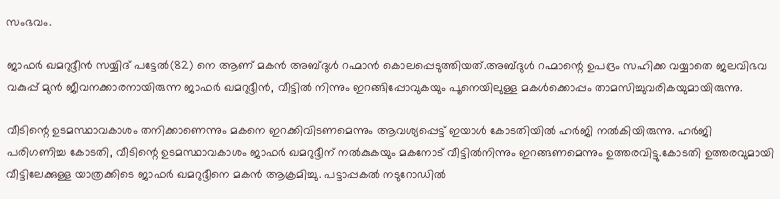സംഭവം.

ജാഫര്‍ ഖമറുദ്ദീന്‍ സയ്യിദ് പട്ടേല്‍(82) നെ ആണ് മകന്‍ അബ്ദുള്‍ റഹ്മാന്‍ കൊലപ്പെടുത്തിയത്.അബ്ദുള്‍ റഹ്മാന്റെ ഉപദ്രം സഹിക്ക വയ്യാതെ ജലവിഭവ വകുപ്പ് മുന്‍ ജീവനക്കാരനായിരുന്ന ജാഫര്‍ ഖമറുദ്ദീന്‍, വീട്ടില്‍ നിന്നും ഇറങ്ങിപ്പോവുകയും പൂനെയിലുള്ള മകള്‍ക്കൊപ്പം താമസിച്ചുവരികയുമായിരുന്നു.

വീടിന്റെ ഉടമസ്ഥാവകാശം തനിക്കാണെന്നും മകനെ ഇറക്കിവിടണമെന്നും ആവശ്യപ്പെട്ട് ഇയാള്‍ കോടതിയില്‍ ഹര്‍ജി നല്‍കിയിരുന്നു. ഹര്‍ജി പരിഗണിച്ച കോടതി, വീടിന്റെ ഉടമസ്ഥാവകാശം ജാഫര്‍ ഖമറുദ്ദീന് നല്‍കുകയും മകനോട് വീട്ടില്‍നിന്നും ഇറങ്ങണമെന്നും ഉത്തരവിട്ടു.കോടതി ഉത്തരവുമായി വീട്ടിലേക്കുള്ള യാത്രക്കിടെ ജാഫര്‍ ഖമറുദ്ദീനെ മകന്‍ ആക്രമിച്ചു. പട്ടാപ്പകല്‍ നടുറോഡില്‍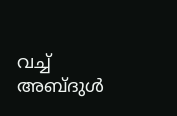വച്ച് അബ്ദുള്‍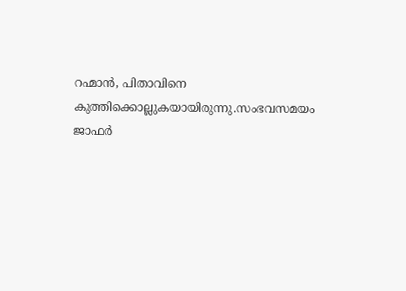റഹ്മാന്‍, പിതാവിനെ കുത്തിക്കൊല്ലുകയായിരുന്നു.സംഭവസമയം ജാഫര്‍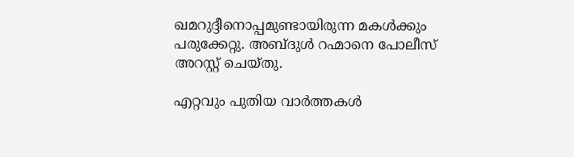ഖമറുദ്ദീനൊപ്പമുണ്ടായിരുന്ന മകള്‍ക്കും പരുക്കേറ്റു. അബ്ദുള്‍ റഹ്മാനെ പോലീസ് അറസ്റ്റ് ചെയ്തു.

എറ്റവും പുതിയ വാർത്തകൾ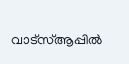വാട്സ്ആപ്പിൽ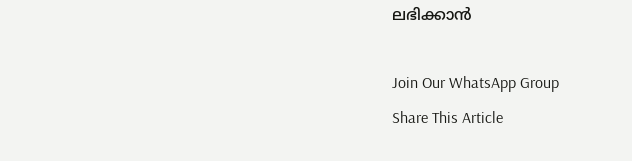ലഭിക്കാൻ

Join Our WhatsApp Group
Share This Article